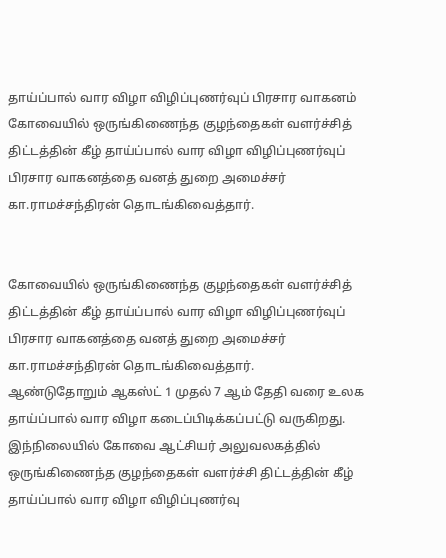தாய்ப்பால் வார விழா விழிப்புணர்வுப் பிரசார வாகனம்
கோவையில் ஒருங்கிணைந்த குழந்தைகள் வளர்ச்சித் திட்டத்தின் கீழ் தாய்ப்பால் வார விழா விழிப்புணர்வுப் பிரசார வாகனத்தை வனத் துறை அமைச்சர் கா.ராமச்சந்திரன் தொடங்கிவைத்தார்.


கோவையில் ஒருங்கிணைந்த குழந்தைகள் வளர்ச்சித் திட்டத்தின் கீழ் தாய்ப்பால் வார விழா விழிப்புணர்வுப் பிரசார வாகனத்தை வனத் துறை அமைச்சர் கா.ராமச்சந்திரன் தொடங்கிவைத்தார்.
ஆண்டுதோறும் ஆகஸ்ட் 1 முதல் 7 ஆம் தேதி வரை உலக தாய்ப்பால் வார விழா கடைப்பிடிக்கப்பட்டு வருகிறது. இந்நிலையில் கோவை ஆட்சியர் அலுவலகத்தில் ஒருங்கிணைந்த குழந்தைகள் வளர்ச்சி திட்டத்தின் கீழ் தாய்ப்பால் வார விழா விழிப்புணர்வு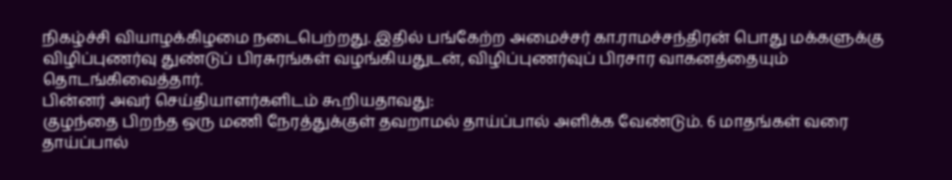நிகழ்ச்சி வியாழக்கிழமை நடைபெற்றது. இதில் பங்கேற்ற அமைச்சர் கா.ராமச்சந்திரன் பொது மக்களுக்கு விழிப்புணர்வு துண்டுப் பிரசுரங்கள் வழங்கியதுடன், விழிப்புணர்வுப் பிரசார வாகனத்தையும் தொடங்கிவைத்தார்.
பின்னர் அவர் செய்தியாளர்களிடம் கூறியதாவது:
குழந்தை பிறந்த ஒரு மணி நேரத்துக்குள் தவறாமல் தாய்ப்பால் அளிக்க வேண்டும். 6 மாதங்கள் வரை தாய்ப்பால்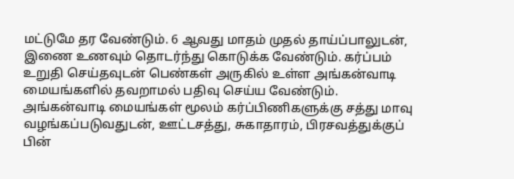மட்டுமே தர வேண்டும். 6 ஆவது மாதம் முதல் தாய்ப்பாலுடன், இணை உணவும் தொடர்ந்து கொடுக்க வேண்டும். கர்ப்பம் உறுதி செய்தவுடன் பெண்கள் அருகில் உள்ள அங்கன்வாடி மையங்களில் தவறாமல் பதிவு செய்ய வேண்டும். அங்கன்வாடி மையங்கள் மூலம் கர்ப்பிணிகளுக்கு சத்து மாவு வழங்கப்படுவதுடன், ஊட்டசத்து, சுகாதாரம், பிரசவத்துக்குப் பின்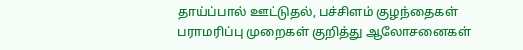தாய்ப்பால் ஊட்டுதல், பச்சிளம் குழந்தைகள் பராமரிப்பு முறைகள் குறித்து ஆலோசனைகள்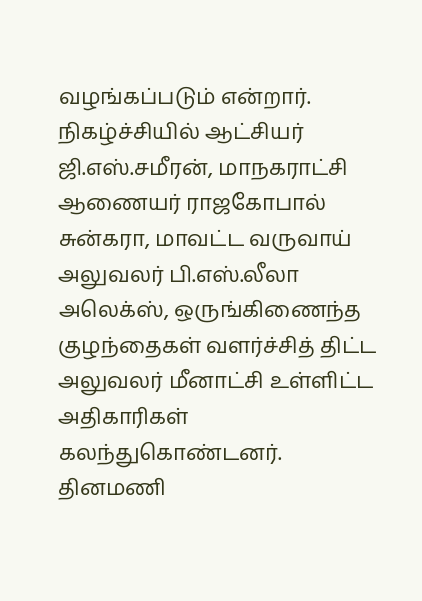வழங்கப்படும் என்றார்.
நிகழ்ச்சியில் ஆட்சியர் ஜி.எஸ்.சமீரன், மாநகராட்சி ஆணையர் ராஜகோபால் சுன்கரா, மாவட்ட வருவாய் அலுவலர் பி.எஸ்.லீலா அலெக்ஸ், ஒருங்கிணைந்த குழந்தைகள் வளர்ச்சித் திட்ட அலுவலர் மீனாட்சி உள்ளிட்ட அதிகாரிகள் கலந்துகொண்டனர்.
தினமணி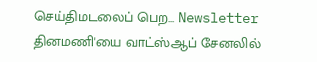செய்திமடலைப் பெற... Newsletter
தினமணி'யை வாட்ஸ்ஆப் சேனலில்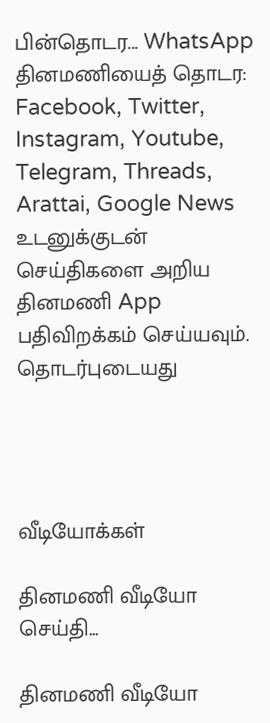பின்தொடர... WhatsApp
தினமணியைத் தொடர: Facebook, Twitter, Instagram, Youtube, Telegram, Threads, Arattai, Google News
உடனுக்குடன் செய்திகளை அறிய தினமணி App பதிவிறக்கம் செய்யவும்.
தொடர்புடையது




வீடியோக்கள்

தினமணி வீடியோ செய்தி...

தினமணி வீடியோ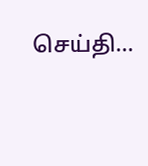செய்தி...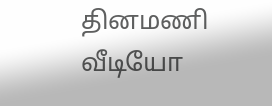தினமணி வீடியோ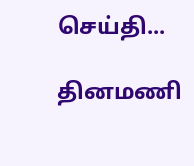செய்தி...

தினமணி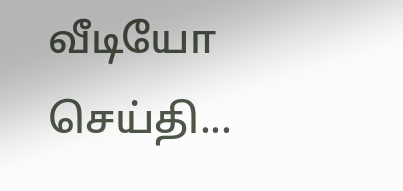வீடியோ செய்தி...